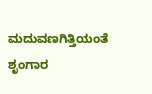ಮದುವಣಗಿತ್ತಿಯಂತೆ ಶೃಂಗಾರ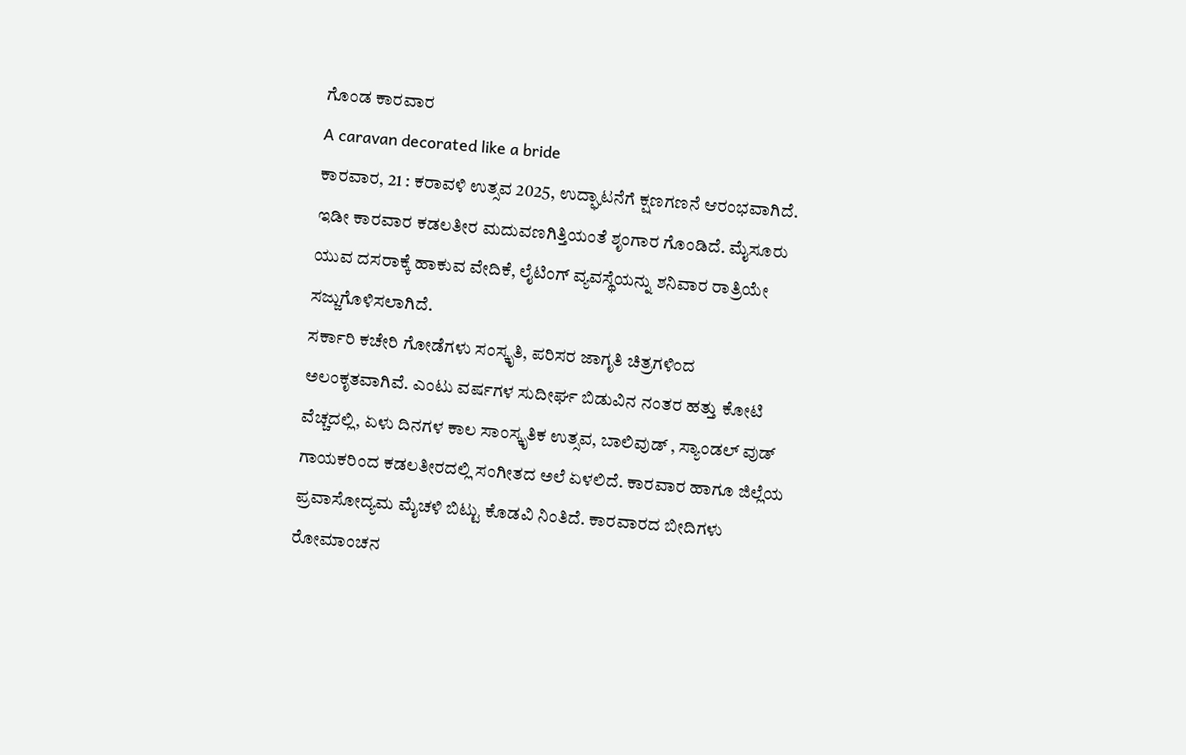ಗೊಂಡ ಕಾರವಾರ
A caravan decorated like a bride
ಕಾರವಾರ, 21 : ಕರಾವಳಿ ಉತ್ಸವ 2025, ಉದ್ಘಾಟನೆಗೆ ಕ್ಷಣಗಣನೆ ಆರಂಭವಾಗಿದೆ. ಇಡೀ ಕಾರವಾರ ಕಡಲತೀರ ಮದುವಣಗಿತ್ತಿಯಂತೆ ಶೃಂಗಾರ ಗೊಂಡಿದೆ. ಮೈಸೂರು ಯುವ ದಸರಾಕ್ಕೆ ಹಾಕುವ ವೇದಿಕೆ, ಲೈಟಿಂಗ್ ವ್ಯವಸ್ಥೆಯನ್ನು ಶನಿವಾರ ರಾತ್ರಿಯೇ ಸಜ್ಜುಗೊಳಿಸಲಾಗಿದೆ.
ಸರ್ಕಾರಿ ಕಚೇರಿ ಗೋಡೆಗಳು ಸಂಸ್ಕೃತಿ, ಪರಿಸರ ಜಾಗೃತಿ ಚಿತ್ರಗಳಿಂದ ಅಲಂಕೃತವಾಗಿವೆ. ಎಂಟು ವರ್ಷಗಳ ಸುದೀರ್ಘ ಬಿಡುವಿನ ನಂತರ ಹತ್ತು ಕೋಟಿ ವೆಚ್ಚದಲ್ಲಿ, ಏಳು ದಿನಗಳ ಕಾಲ ಸಾಂಸ್ಕೃತಿಕ ಉತ್ಸವ, ಬಾಲಿವುಡ್ , ಸ್ಯಾಂಡಲ್ ವುಡ್ ಗಾಯಕರಿಂದ ಕಡಲತೀರದಲ್ಲಿ ಸಂಗೀತದ ಅಲೆ ಏಳಲಿದೆ. ಕಾರವಾರ ಹಾಗೂ ಜಿಲ್ಲೆಯ ಪ್ರವಾಸೋದ್ಯಮ ಮೈಚಳಿ ಬಿಟ್ಟು ಕೊಡವಿ ನಿಂತಿದೆ. ಕಾರವಾರದ ಬೀದಿಗಳು ರೋಮಾಂಚನ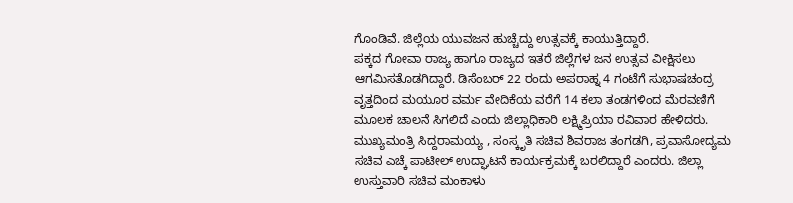ಗೊಂಡಿವೆ. ಜಿಲ್ಲೆಯ ಯುವಜನ ಹುಚ್ಚೆದ್ದು ಉತ್ಸವಕ್ಕೆ ಕಾಯುತ್ತಿದ್ದಾರೆ.
ಪಕ್ಕದ ಗೋವಾ ರಾಜ್ಯ ಹಾಗೂ ರಾಜ್ಯದ ಇತರೆ ಜಿಲ್ಲೆಗಳ ಜನ ಉತ್ಸವ ವೀಕ್ಷಿಸಲು ಆಗಮಿಸತೊಡಗಿದ್ದಾರೆ. ಡಿಸೆಂಬರ್ 22 ರಂದು ಅಪರಾಹ್ನ 4 ಗಂಟೆಗೆ ಸುಭಾಷಚಂದ್ರ ವೃತ್ತದಿಂದ ಮಯೂರ ವರ್ಮ ವೇದಿಕೆಯ ವರೆಗೆ 14 ಕಲಾ ತಂಡಗಳಿಂದ ಮೆರವಣಿಗೆ ಮೂಲಕ ಚಾಲನೆ ಸಿಗಲಿದೆ ಎಂದು ಜಿಲ್ಲಾಧಿಕಾರಿ ಲಕ್ಷ್ಮಿಪ್ರಿಯಾ ರವಿವಾರ ಹೇಳಿದರು.
ಮುಖ್ಯಮಂತ್ರಿ ಸಿದ್ದರಾಮಯ್ಯ , ಸಂಸ್ಕೃತಿ ಸಚಿವ ಶಿವರಾಜ ತಂಗಡಗಿ, ಪ್ರವಾಸೋದ್ಯಮ ಸಚಿವ ಎಚ್ಕೆ ಪಾಟೀಲ್ ಉದ್ಘಾಟನೆ ಕಾರ್ಯಕ್ರಮಕ್ಕೆ ಬರಲಿದ್ದಾರೆ ಎಂದರು. ಜಿಲ್ಲಾ ಉಸ್ತುವಾರಿ ಸಚಿವ ಮಂಕಾಳು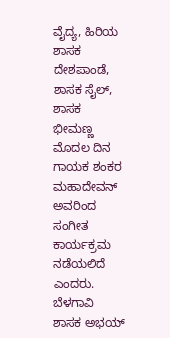ವೈದ್ಯ, ಹಿರಿಯ ಶಾಸಕ ದೇಶಪಾಂಡೆ, ಶಾಸಕ ಸೈಲ್, ಶಾಸಕ ಭೀಮಣ್ಣ ಮೊದಲ ದಿನ ಗಾಯಕ ಶಂಕರ ಮಹಾದೇವನ್ ಅವರಿಂದ ಸಂಗೀತ ಕಾರ್ಯಕ್ರಮ ನಡೆಯಲಿದೆ ಎಂದರು.
ಬೆಳಗಾವಿ ಶಾಸಕ ಅಭಯ್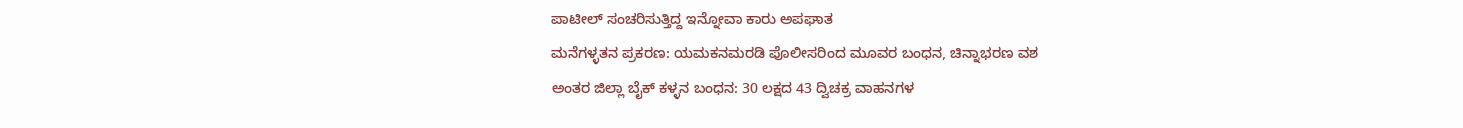ಪಾಟೀಲ್ ಸಂಚರಿಸುತ್ತಿದ್ದ ಇನ್ನೋವಾ ಕಾರು ಅಪಘಾತ
ಮನೆಗಳ್ಳತನ ಪ್ರಕರಣ: ಯಮಕನಮರಡಿ ಪೊಲೀಸರಿಂದ ಮೂವರ ಬಂಧನ, ಚಿನ್ನಾಭರಣ ವಶ
ಅಂತರ ಜಿಲ್ಲಾ ಬೈಕ್ ಕಳ್ಳನ ಬಂಧನ: 30 ಲಕ್ಷದ 43 ದ್ವಿಚಕ್ರ ವಾಹನಗಳ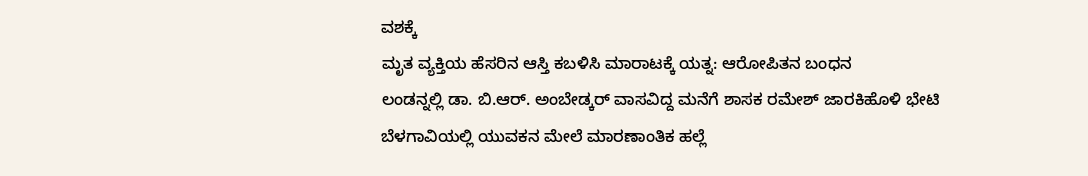ವಶಕ್ಕೆ
ಮೃತ ವ್ಯಕ್ತಿಯ ಹೆಸರಿನ ಆಸ್ತಿ ಕಬಳಿಸಿ ಮಾರಾಟಕ್ಕೆ ಯತ್ನ: ಆರೋಪಿತನ ಬಂಧನ
ಲಂಡನ್ನಲ್ಲಿ ಡಾ. ಬಿ.ಆರ್. ಅಂಬೇಡ್ಕರ್ ವಾಸವಿದ್ದ ಮನೆಗೆ ಶಾಸಕ ರಮೇಶ್ ಜಾರಕಿಹೊಳಿ ಭೇಟಿ
ಬೆಳಗಾವಿಯಲ್ಲಿ ಯುವಕನ ಮೇಲೆ ಮಾರಣಾಂತಿಕ ಹಲ್ಲೆ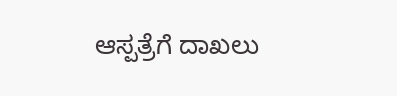ಆಸ್ಪತ್ರೆಗೆ ದಾಖಲು